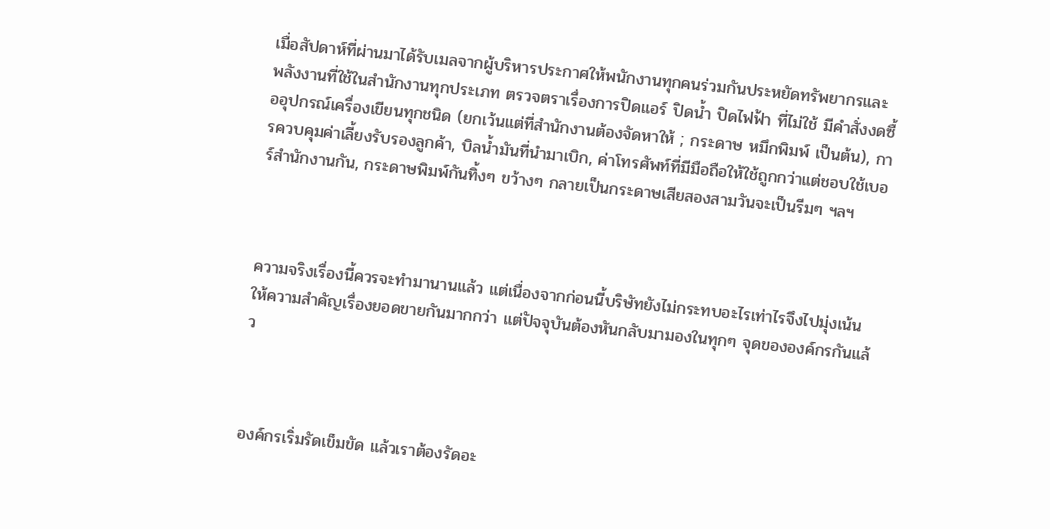เมื่อสัปดาห์ที่ผ่านมาได้รับเมลจากผู้บริหารประกาศให้พนักงานทุกคนร่วมกันประหยัดทรัพยากรและพลังงานที่ใช้ในสำนักงานทุกประเภท ตรวจตราเรื่องการปิดแอร์ ปิดน้ำ ปิดไฟฟ้า ที่ไม่ใช้ มีคำสั่งงดซื้ออุปกรณ์เครื่องเขียนทุกชนิด (ยกเว้นแต่ที่สำนักงานต้องจัดหาให้ ; กระดาษ หมึกพิมพ์ เป็นต้น), การควบคุมค่าเลี้ยงรับรองลูกค้า, บิลน้ำมันที่นำมาเบิก, ค่าโทรศัพท์ที่มีมือถือให้ใช้ถูกกว่าแต่ชอบใช้เบอร์สำนักงานกัน, กระดาษพิมพ์กันทิ้งๆ ขว้างๆ กลายเป็นกระดาษเสียสองสามวันจะเป็นรีมๆ ฯลฯ



ความจริงเรื่องนี้ควรจะทำมานานแล้ว แต่เนื่องจากก่อนนี้บริษัทยังไม่กระทบอะไรเท่าไรจึงไปมุ่งเน้นให้ความสำคัญเรื่องยอดขายกันมากกว่า แต่ปัจจุบันต้องหันกลับมามองในทุกๆ จุดขององค์กรกันแล้ว



องค์กรเริ่มรัดเข็มขัด แล้วเราต้องรัดอะ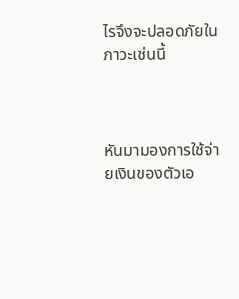ไรจึงจะปลอดภัยในภาวะเช่นนี้



หันมามองการใช้จ่ายเงินของตัวเอ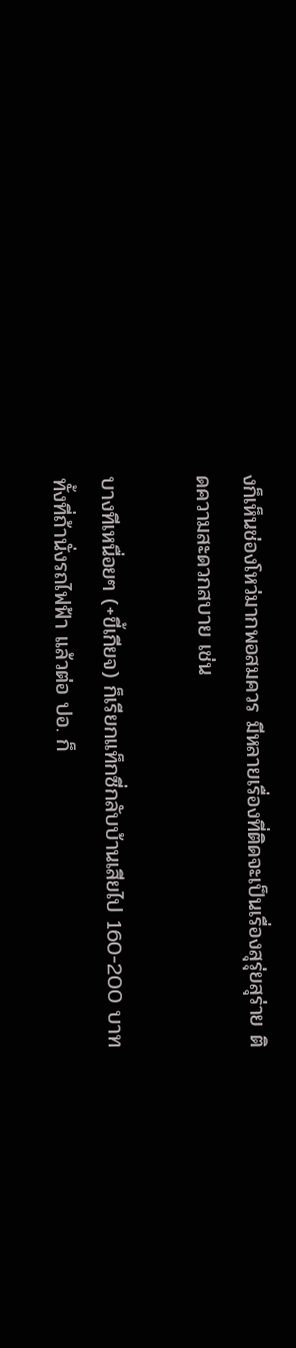งก็เห็นช่องโหว่มากพอสมควร มีหลายเรื่องที่ติดจะเป็นเรื่องสุรุ่ยสุร่าย ติดความสะดวกสบาย เช่น

บางทีเหนื่อยๆ (+ขี้เกียจ) ก็เรียกแท็กซี่กลับบ้านเสียไป 160-200 บาท ทั้งที่ถ้านั่งรถไฟฟ้า แล้วต่อ ปอ. ก็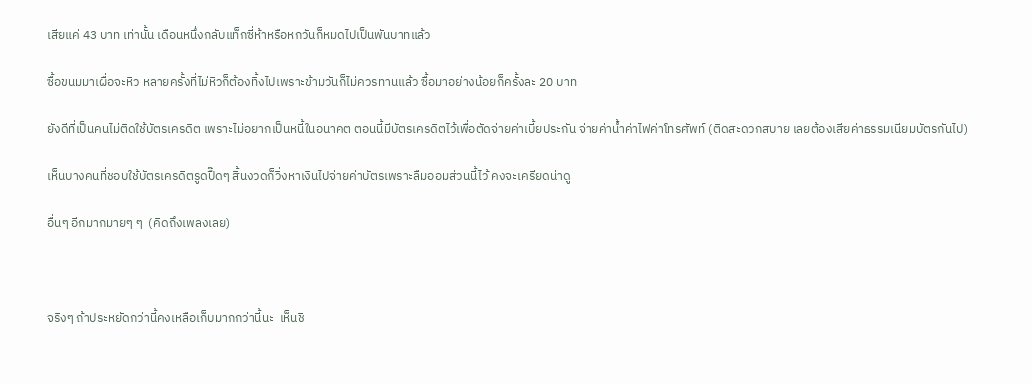เสียแค่ 43 บาท เท่านั้น เดือนหนึ่งกลับแท็กซี่ห้าหรือหกวันก็หมดไปเป็นพันบาทแล้ว

ซื้อขนมมาเผื่อจะหิว หลายครั้งที่ไม่หิวก็ต้องทิ้งไปเพราะข้ามวันก็ไม่ควรทานแล้ว ซื้อมาอย่างน้อยก็ครั้งละ 20 บาท

ยังดีที่เป็นคนไม่ติดใช้บัตรเครดิต เพราะไม่อยากเป็นหนี้ในอนาคต ตอนนี้มีบัตรเครดิตไว้เพื่อตัดจ่ายค่าเบี้ยประกัน จ่ายค่าน้ำค่าไฟค่าโทรศัพท์ (ติดสะดวกสบาย เลยต้องเสียค่าธรรมเนียมบัตรกันไป)

เห็นบางคนที่ชอบใช้บัตรเครดิตรูดปื๊ดๆ สิ้นงวดก็วิ่งหาเงินไปจ่ายค่าบัตรเพราะลืมออมส่วนนี้ไว้ คงจะเครียดน่าดู

อื่นๆ อีกมากมายๆ ๆ  (คิดถึงเพลงเลย)



จริงๆ ถ้าประหยัดกว่านี้คงเหลือเก็บมากกว่านี้นะ  เห็นชิ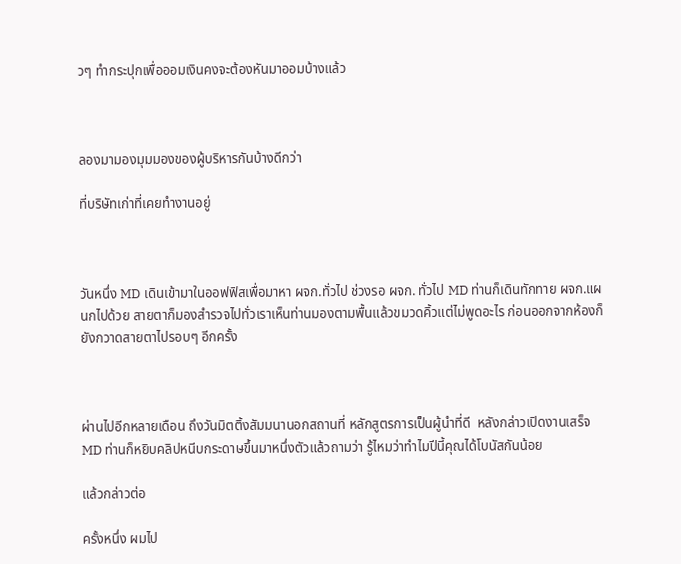วๆ ทำกระปุกเพื่อออมเงินคงจะต้องหันมาออมบ้างแล้ว



ลองมามองมุมมองของผู้บริหารกันบ้างดีกว่า

ที่บริษัทเก่าที่เคยทำงานอยู่



วันหนึ่ง MD เดินเข้ามาในออฟฟิสเพื่อมาหา ผจก.ทั่วไป ช่วงรอ ผจก. ทั่วไป MD ท่านก็เดินทักทาย ผจก.แผนกไปด้วย สายตาก็มองสำรวจไปทั่วเราเห็นท่านมองตามพื้นแล้วขมวดคิ้วแต่ไม่พูดอะไร ก่อนออกจากห้องก็ยังกวาดสายตาไปรอบๆ อีกครั้ง



ผ่านไปอีกหลายเดือน ถึงวันมิตติ้งสัมมนานอกสถานที่ หลักสูตรการเป็นผู้นำที่ดี  หลังกล่าวเปิดงานเสร็จ MD ท่านก็หยิบคลิปหนีบกระดาษขึ้นมาหนึ่งตัวแล้วถามว่า รู้ไหมว่าทำไมปีนี้คุณได้โบนัสกันน้อย

แล้วกล่าวต่อ

ครั้งหนึ่ง ผมไป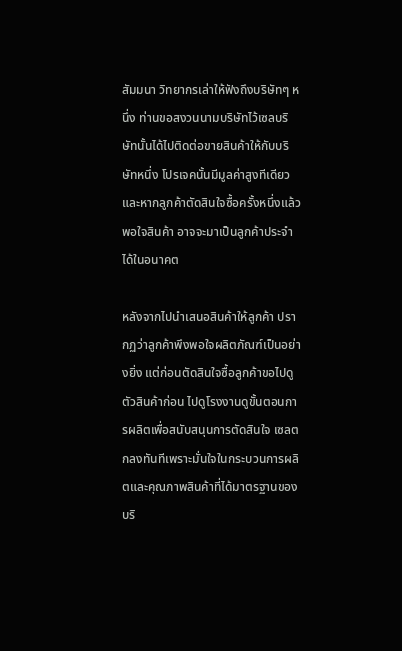สัมมนา วิทยากรเล่าให้ฟังถึงบริษัทๆ หนึ่ง ท่านขอสงวนนามบริษัทไว้เซลบริษัทนั้นได้ไปติดต่อขายสินค้าให้กับบริษัทหนึ่ง โปรเจคนั้นมีมูลค่าสูงทีเดียวและหากลูกค้าตัดสินใจซื้อครั้งหนึ่งแล้วพอใจสินค้า อาจจะมาเป็นลูกค้าประจำได้ในอนาคต

หลังจากไปนำเสนอสินค้าให้ลูกค้า ปรากฏว่าลูกค้าพึงพอใจผลิตภัณฑ์เป็นอย่างยิ่ง แต่ก่อนตัดสินใจซื้อลูกค้าขอไปดูตัวสินค้าก่อน ไปดูโรงงานดูขั้นตอนการผลิตเพื่อสนับสนุนการตัดสินใจ เซลตกลงทันทีเพราะมั่นใจในกระบวนการผลิตและคุณภาพสินค้าที่ได้มาตรฐานของบริ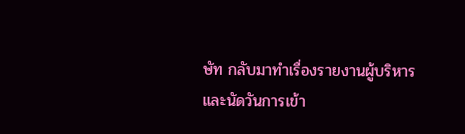ษัท กลับมาทำเรื่องรายงานผู้บริหารและนัดวันการเข้า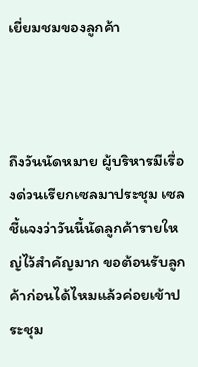เยี่ยมชมของลูกค้า



ถึงวันนัดหมาย ผู้บริหารมีเรื่องด่วนเรียกเซลมาประชุม เซลชี้แจงว่าวันนี้นัดลูกค้ารายใหญ่ไว้สำคัญมาก ขอต้อนรับลูกค้าก่อนได้ไหมแล้วค่อยเข้าประชุม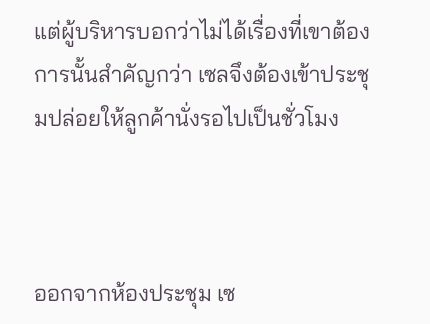แต่ผู้บริหารบอกว่าไม่ได้เรื่องที่เขาต้องการนั้นสำคัญกว่า เซลจึงต้องเข้าประชุมปล่อยให้ลูกค้านั่งรอไปเป็นชั่วโมง



ออกจากห้องประชุม เซ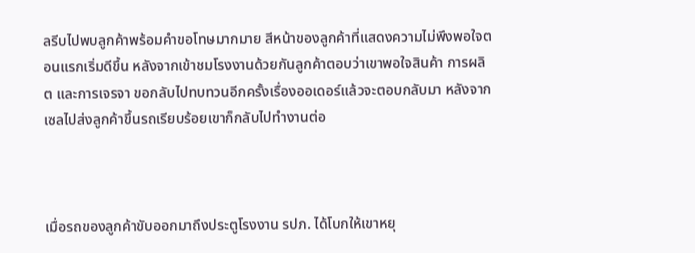ลรีบไปพบลูกค้าพร้อมคำขอโทษมากมาย สีหน้าของลูกค้าที่แสดงความไม่พึงพอใจตอนแรกเริ่มดีขึ้น หลังจากเข้าชมโรงงานด้วยกันลูกค้าตอบว่าเขาพอใจสินค้า การผลิต และการเจรจา ขอกลับไปทบทวนอีกครั้งเรื่องออเดอร์แล้วจะตอบกลับมา หลังจากเซลไปส่งลูกค้าขึ้นรถเรียบร้อยเขาก็กลับไปทำงานต่อ



เมื่อรถของลูกค้าขับออกมาถึงประตูโรงงาน รปภ. ได้โบกให้เขาหยุ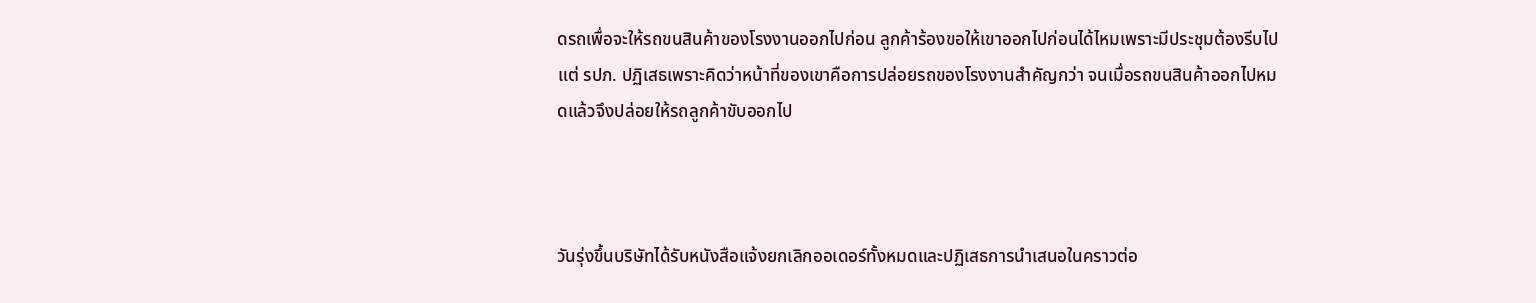ดรถเพื่อจะให้รถขนสินค้าของโรงงานออกไปก่อน ลูกค้าร้องขอให้เขาออกไปก่อนได้ไหมเพราะมีประชุมต้องรีบไป แต่ รปภ. ปฏิเสธเพราะคิดว่าหน้าที่ของเขาคือการปล่อยรถของโรงงานสำคัญกว่า จนเมื่อรถขนสินค้าออกไปหมดแล้วจึงปล่อยให้รถลูกค้าขับออกไป



วันรุ่งขึ้นบริษัทได้รับหนังสือแจ้งยกเลิกออเดอร์ทั้งหมดและปฏิเสธการนำเสนอในคราวต่อ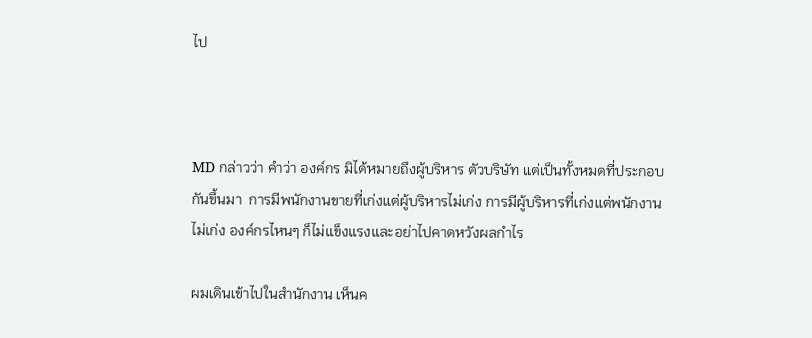ไป



MD กล่าวว่า คำว่า องค์กร มิได้หมายถึงผู้บริหาร ตัวบริษัท แต่เป็นทั้งหมดที่ประกอบกันขึ้นมา  การมีพนักงานขายที่เก่งแต่ผู้บริหารไม่เก่ง การมีผู้บริหารที่เก่งแต่พนักงานไม่เก่ง องค์กรไหนๆ ก็ไม่แข็งแรงและอย่าไปคาดหวังผลกำไร

ผมเดินเข้าไปในสำนักงาน เห็นค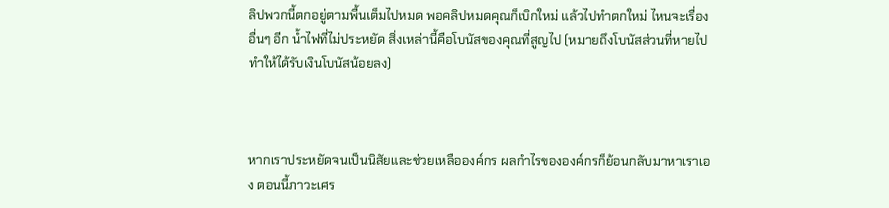ลิปพวกนี้ตกอยู่ตามพื้นเต็มไปหมด พอคลิปหมดคุณก็เบิกใหม่ แล้วไปทำตกใหม่ ไหนจะเรื่องอื่นๆ อีก น้ำไฟที่ไม่ประหยัด สิ่งเหล่านี้คือโบนัสของคุณที่สูญไป (หมายถึงโบนัสส่วนที่หายไป ทำให้ได้รับเงินโบนัสน้อยลง)



หากเราประหยัดจนเป็นนิสัยและช่วยเหลือองค์กร ผลกำไรขององค์กรก็ย้อนกลับมาหาเราเอง ตอนนี้ภาวะเศร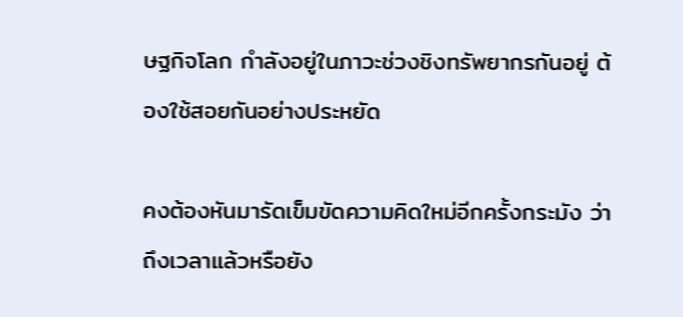ษฐกิจโลก กำลังอยู่ในภาวะช่วงชิงทรัพยากรกันอยู่ ต้องใช้สอยกันอย่างประหยัด

คงต้องหันมารัดเข็มขัดความคิดใหม่อีกครั้งกระมัง ว่า  ถึงเวลาแล้วหรือยัง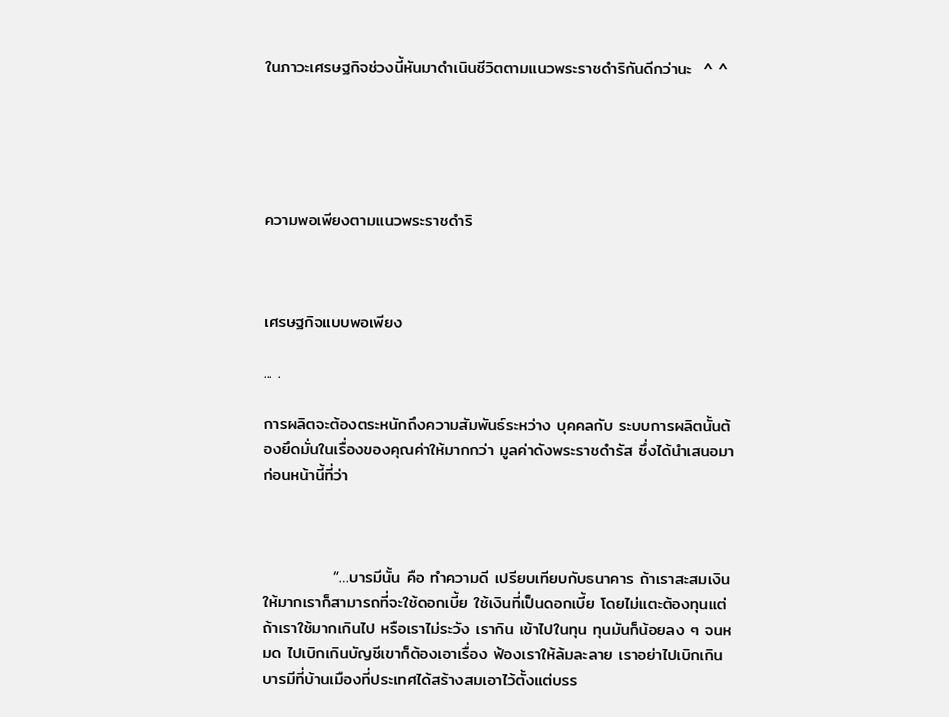ในภาวะเศรษฐกิจช่วงนี้หันมาดำเนินชีวิตตามแนวพระราชดำริกันดีกว่านะ  ^ ^





ความพอเพียงตามแนวพระราชดำริ



เศรษฐกิจแบบพอเพียง

... .

การผลิตจะต้องตระหนักถึงความสัมพันธ์ระหว่าง บุคคลกับ ระบบการผลิตนั้นต้องยึดมั่นในเรื่องของคุณค่าให้มากกว่า มูลค่าดังพระราชดำรัส ซึ่งได้นำเสนอมาก่อนหน้านี้ที่ว่า



            “…บารมีนั้น คือ ทำความดี เปรียบเทียบกับธนาคาร ถ้าเราสะสมเงินให้มากเราก็สามารถที่จะใช้ดอกเบี้ย ใช้เงินที่เป็นดอกเบี้ย โดยไม่แตะต้องทุนแต่ถ้าเราใช้มากเกินไป หรือเราไม่ระวัง เรากิน เข้าไปในทุน ทุนมันก็น้อยลง ๆ จนหมด ไปเบิกเกินบัญชีเขาก็ต้องเอาเรื่อง ฟ้องเราให้ล้มละลาย เราอย่าไปเบิกเกินบารมีที่บ้านเมืองที่ประเทศได้สร้างสมเอาไว้ตั้งแต่บรร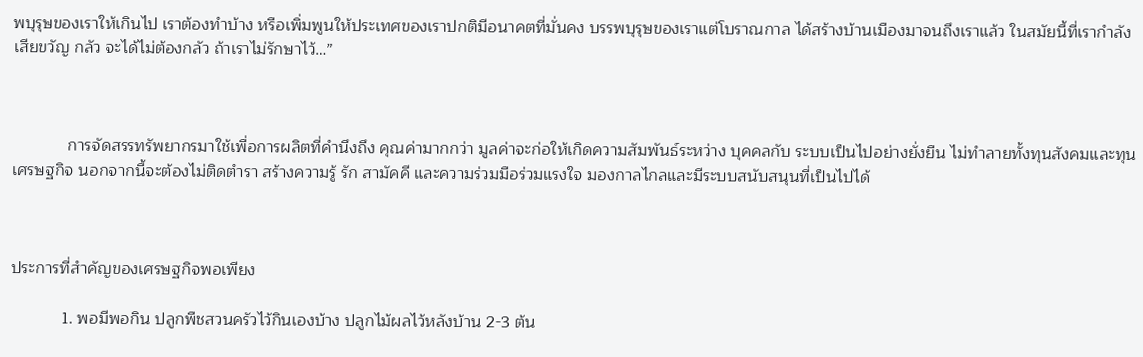พบุรุษของเราให้เกินไป เราต้องทำบ้าง หรือเพิ่มพูนให้ประเทศของเราปกติมีอนาคตที่มั่นคง บรรพบุรุษของเราแต่โบราณกาล ได้สร้างบ้านเมืองมาจนถึงเราแล้ว ในสมัยนี้ที่เรากำลังเสียขวัญ กลัว จะได้ไม่ต้องกลัว ถ้าเราไม่รักษาไว้…”



            การจัดสรรทรัพยากรมาใช้เพื่อการผลิตที่คำนึงถึง คุณค่ามากกว่า มูลค่าจะก่อให้เกิดความสัมพันธ์ระหว่าง บุคคลกับ ระบบเป็นไปอย่างยั่งยืน ไม่ทำลายทั้งทุนสังคมและทุนเศรษฐกิจ นอกจากนี้จะต้องไม่ติดตำรา สร้างความรู้ รัก สามัคคี และความร่วมมือร่วมแรงใจ มองกาลไกลและมีระบบสนับสนุนที่เป็นไปได้



ประการที่สำคัญของเศรษฐกิจพอเพียง

           1. พอมีพอกิน ปลูกพืชสวนครัวไว้กินเองบ้าง ปลูกไม้ผลไว้หลังบ้าน 2-3 ต้น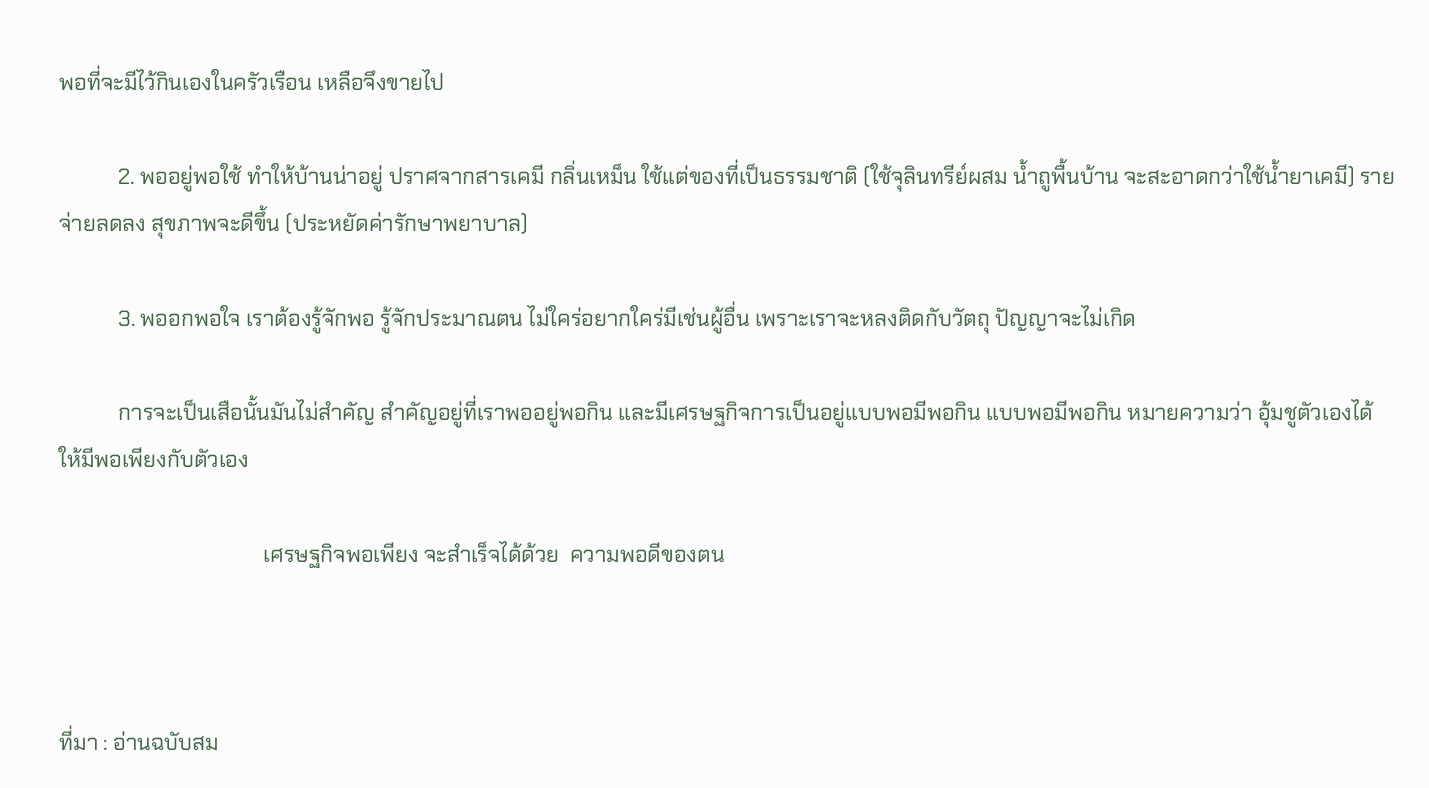พอที่จะมีไว้กินเองในครัวเรือน เหลือจึงขายไป

           2. พออยู่พอใช้ ทำให้บ้านน่าอยู่ ปราศจากสารเคมี กลิ่นเหม็น ใช้แต่ของที่เป็นธรรมชาติ (ใช้จุลินทรีย์ผสม น้ำถูพื้นบ้าน จะสะอาดกว่าใช้น้ำยาเคมี) รายจ่ายลดลง สุขภาพจะดีขึ้น (ประหยัดค่ารักษาพยาบาล)

           3. พออกพอใจ เราต้องรู้จักพอ รู้จักประมาณตน ไม่ใคร่อยากใคร่มีเช่นผู้อื่น เพราะเราจะหลงติดกับวัตถุ ปัญญาจะไม่เกิด

           การจะเป็นเสือนั้นมันไม่สำคัญ สำคัญอยู่ที่เราพออยู่พอกิน และมีเศรษฐกิจการเป็นอยู่แบบพอมีพอกิน แบบพอมีพอกิน หมายความว่า อุ้มชูตัวเองได้ ให้มีพอเพียงกับตัวเอง

                                      เศรษฐกิจพอเพียง จะสำเร็จได้ด้วย  ความพอดีของตน



ที่มา : อ่านฉบับสม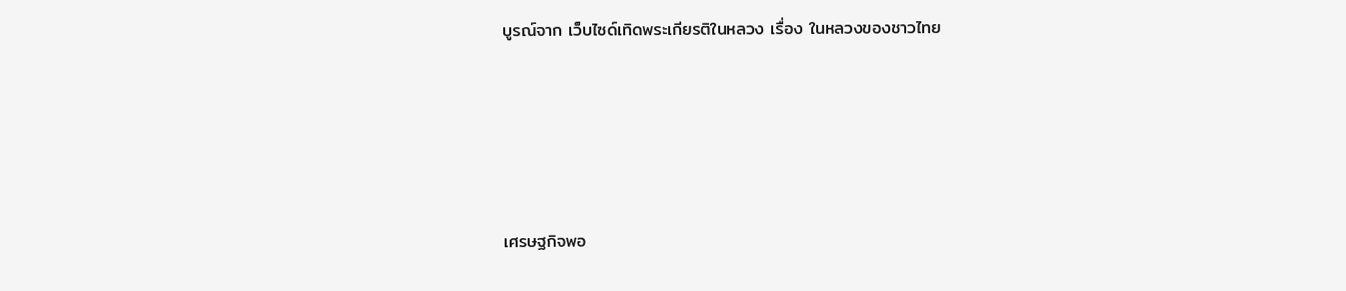บูรณ์จาก เว็บไซด์เทิดพระเกียรติในหลวง เรื่อง ในหลวงของชาวไทย





เศรษฐกิจพอ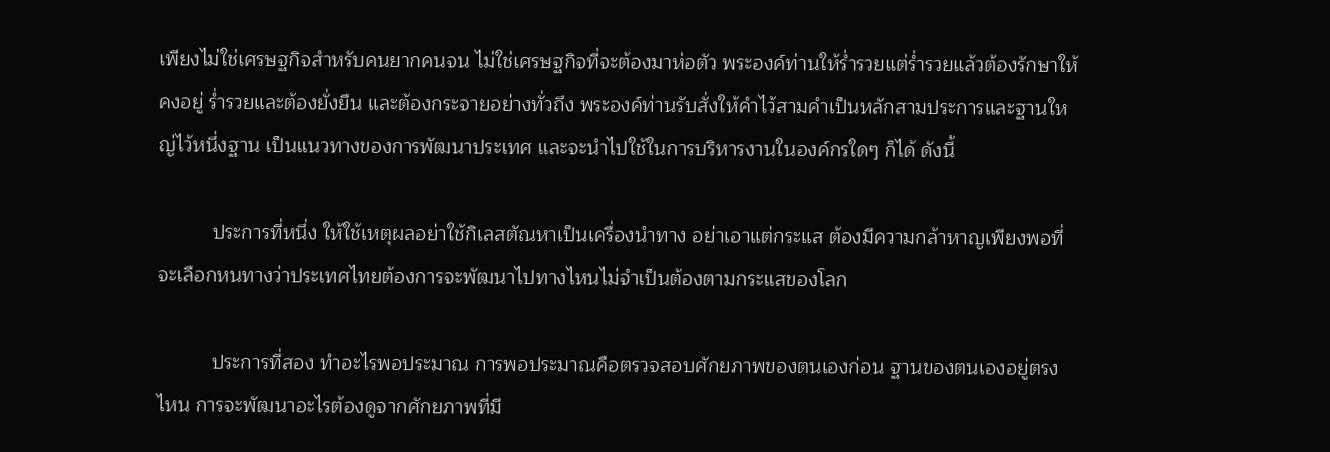เพียงไม่ใช่เศรษฐกิจสำหรับคนยากคนจน ไม่ใช่เศรษฐกิจที่จะต้องมาห่อตัว พระองค์ท่านให้ร่ำรวยแต่ร่ำรวยแล้วต้องรักษาให้คงอยู่ ร่ำรวยและต้องยั่งยืน และต้องกระจายอย่างทั่วถึง พระองค์ท่านรับสั่งให้คำไว้สามคำเป็นหลักสามประการและฐานใหญ่ไว้หนึ่งฐาน เป็นแนวทางของการพัฒนาประเทศ และจะนำไปใช้ในการบริหารงานในองค์กรใดๆ ก็ได้ ดังนี้

          ประการที่หนึ่ง ให้ใช้เหตุผลอย่าใช้กิเลสตัณหาเป็นเครื่องนำทาง อย่าเอาแต่กระแส ต้องมีความกล้าหาญเพียงพอที่จะเลือกหนทางว่าประเทศไทยต้องการจะพัฒนาไปทางไหนไม่จำเป็นต้องตามกระแสของโลก

          ประการที่สอง ทำอะไรพอประมาณ การพอประมาณคือตรวจสอบศักยภาพของตนเองก่อน ฐานของตนเองอยู่ตรงไหน การจะพัฒนาอะไรต้องดูจากศักยภาพที่มี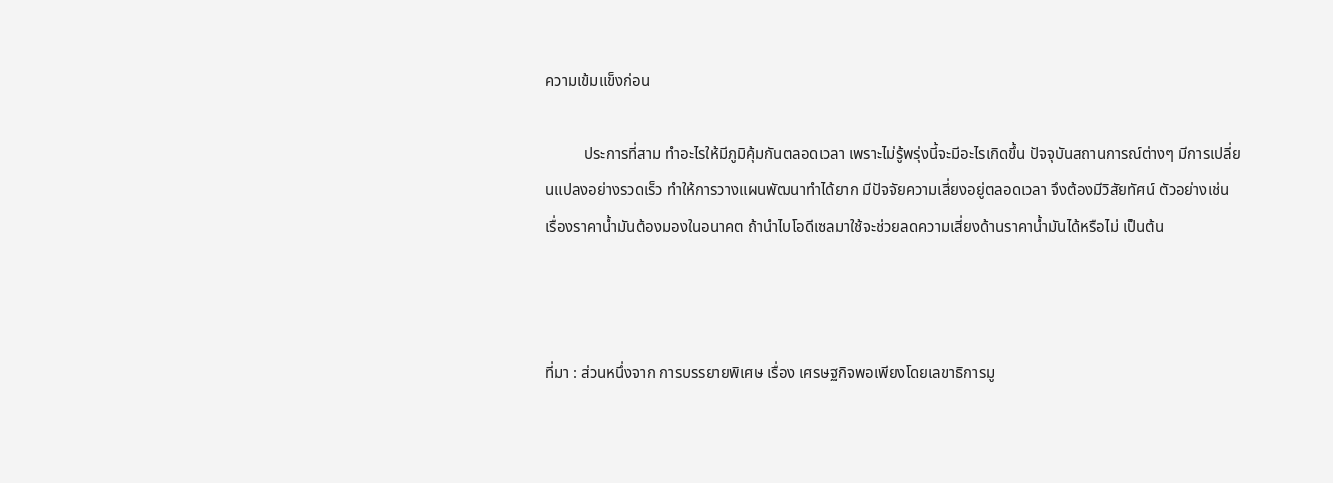ความเข้มแข็งก่อน

          ประการที่สาม ทำอะไรให้มีภูมิคุ้มกันตลอดเวลา เพราะไม่รู้พรุ่งนี้จะมีอะไรเกิดขึ้น ปัจจุบันสถานการณ์ต่างๆ มีการเปลี่ยนแปลงอย่างรวดเร็ว ทำให้การวางแผนพัฒนาทำได้ยาก มีปัจจัยความเสี่ยงอยู่ตลอดเวลา จึงต้องมีวิสัยทัศน์ ตัวอย่างเช่น เรื่องราคาน้ำมันต้องมองในอนาคต ถ้านำไบโอดีเซลมาใช้จะช่วยลดความเสี่ยงด้านราคาน้ำมันได้หรือไม่ เป็นต้น



ที่มา : ส่วนหนึ่งจาก การบรรยายพิเศษ เรื่อง เศรษฐกิจพอเพียงโดยเลขาธิการมู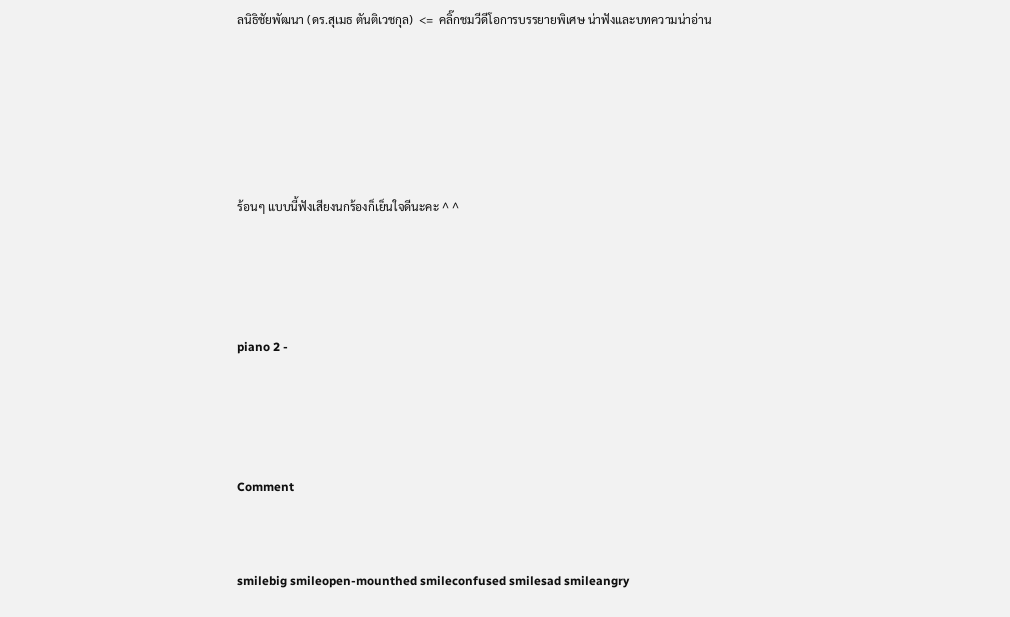ลนิธิชัยพัฒนา (ดร.สุเมธ ตันติเวชกุล)  <=  คลิ๊กชมวีดีโอการบรรยายพิเศษ น่าฟังและบทความน่าอ่าน







ร้อนๆ แบบนี้ฟังเสียงนกร้องก็เย็นใจดีนะคะ ^ ^





piano 2 -





Comment



smilebig smileopen-mounthed smileconfused smilesad smileangry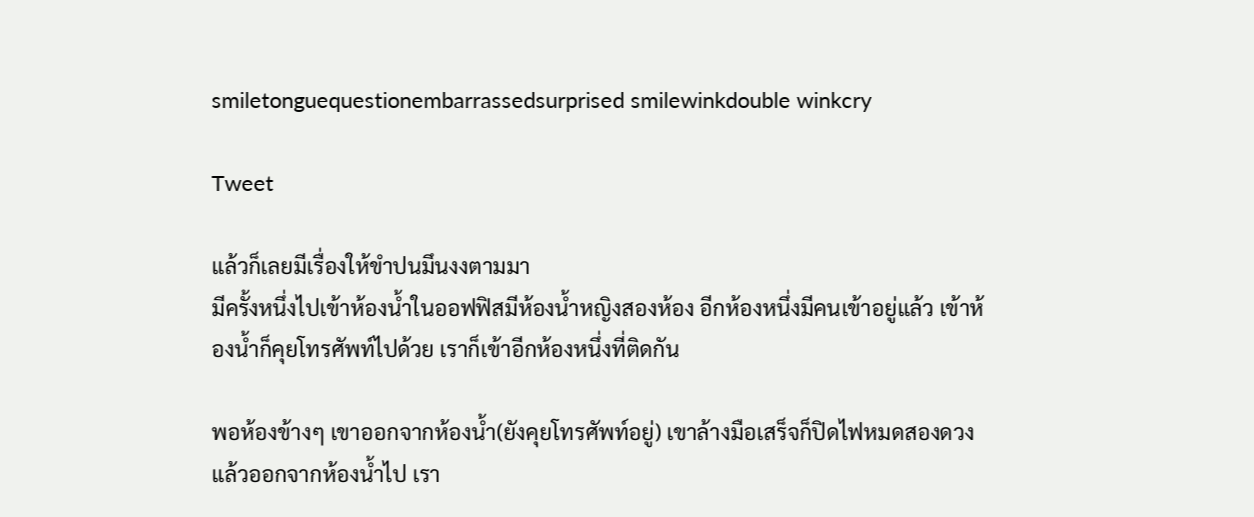smiletonguequestionembarrassedsurprised smilewinkdouble winkcry

Tweet

แล้วก็เลยมีเรื่องให้ขำปนมึนงงตามมา
มีครั้งหนึ่งไปเข้าห้องน้ำในออฟฟิสมีห้องน้ำหญิงสองห้อง อีกห้องหนึ่งมีคนเข้าอยู่แล้ว เข้าห้องน้ำก็คุยโทรศัพท์ไปด้วย เราก็เข้าอีกห้องหนึ่งที่ติดกัน

พอห้องข้างๆ เขาออกจากห้องน้ำ(ยังคุยโทรศัพท์อยู่) เขาล้างมือเสร็จก็ปิดไฟหมดสองดวงแล้วออกจากห้องน้ำไป เรา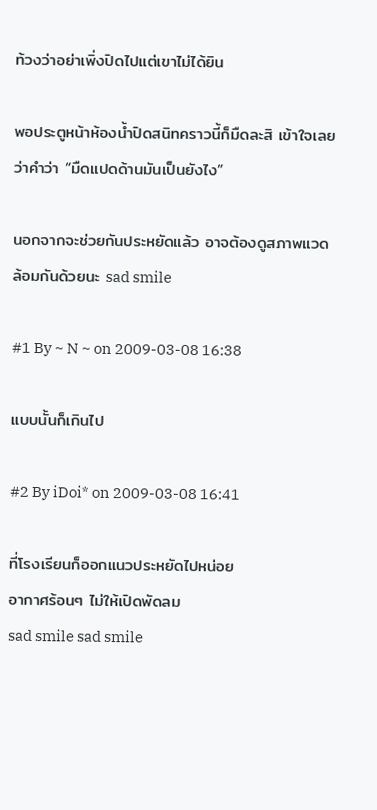ท้วงว่าอย่าเพิ่งปิดไปแต่เขาไม่ได้ยิน

พอประตูหน้าห้องน้ำปิดสนิทคราวนี้ก็มืดละสิ เข้าใจเลยว่าคำว่า “มืดแปดด้านมันเป็นยังไง”

นอกจากจะช่วยกันประหยัดแล้ว อาจต้องดูสภาพแวดล้อมกันด้วยนะ sad smile

#1 By ~ N ~ on 2009-03-08 16:38

แบบนั้นก็เกินไป

#2 By iDoi* on 2009-03-08 16:41

ที่โรงเรียนก็ออกแนวประหยัดไปหน่อย
อากาศร้อนๆ ไม่ให้เปิดพัดลม
sad smile sad smile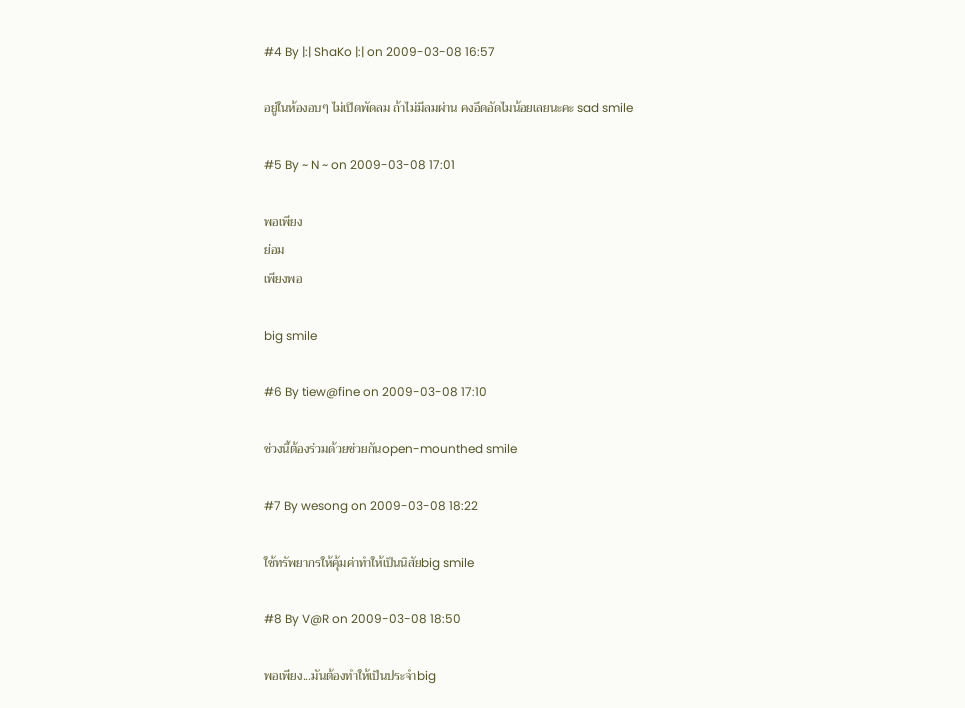#4 By |:| ShaKo |:| on 2009-03-08 16:57

อยู่ในห้องอบๆ ไม่เปิดพัดลม ถ้าไม่มีลมผ่าน คงอึดอัดไมน้อยเลยนะคะ sad smile

#5 By ~ N ~ on 2009-03-08 17:01

พอเพียง
ย่อม
เพียงพอ

big smile

#6 By tiew@fine on 2009-03-08 17:10

ช่วงนี้ต้องร่วมด้วยช่วยกันopen-mounthed smile

#7 By wesong on 2009-03-08 18:22

ใช้ทรัพยากรให้คุ้มค่าทำให้เป็นนิสัยbig smile

#8 By V@R on 2009-03-08 18:50

พอเพียง...มันต้องทำให้เป็นประจำbig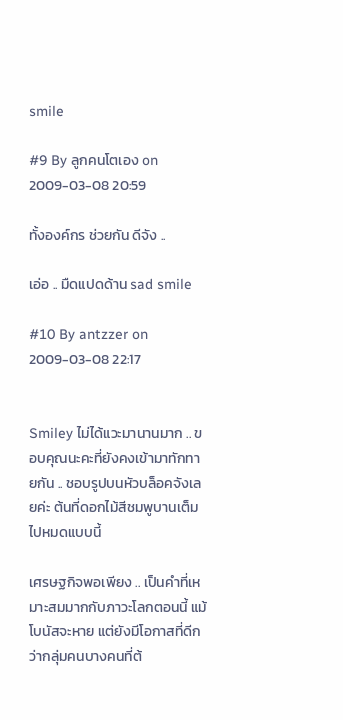smile

#9 By ลูกคนโตเอง on 2009-03-08 20:59

ทั้งองค์กร ช่วยกัน ดีจัง ..

เอ่อ .. มืดแปดด้าน sad smile

#10 By antzzer on 2009-03-08 22:17


Smiley ไม่ได้แวะมานานมาก .. ขอบคุณนะคะที่ยังคงเข้ามาทักทายกัน .. ชอบรูปบนหัวบล็อคจังเลยค่ะ ต้นที่ดอกไม้สีชมพูบานเต็มไปหมดแบบนี้

เศรษฐกิจพอเพียง .. เป็นคำที่เหมาะสมมากกับภาวะโลกตอนนี้ แม้โบนัสจะหาย แต่ยังมีโอกาสที่ดีกว่ากลุ่มคนบางคนที่ต้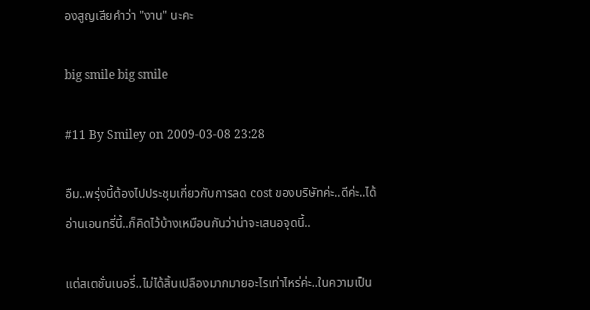องสูญเสียคำว่า "งาน" นะคะ

big smile big smile

#11 By Smiley on 2009-03-08 23:28

อืม..พรุ่งนี้ต้องไปประชุมเกี่ยวกับการลด cost ของบริษัทค่ะ..ดีค่ะ..ได้อ่านเอนทรี่นี้..ก็คิดไว้บ้างเหมือนกันว่าน่าจะเสนอจุดนี้..

แต่สเตชั่นเนอรี่..ไม่ได้สิ้นเปลืองมากมายอะไรเท่าไหร่ค่ะ..ในความเป็น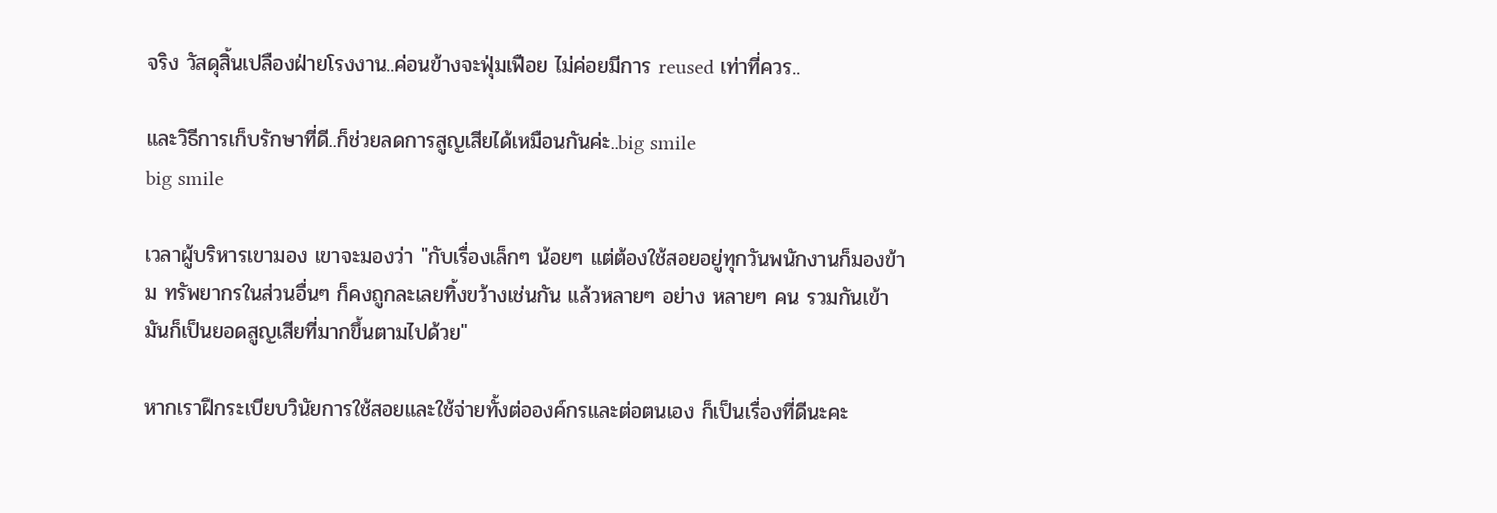จริง วัสดุสิ้นเปลืองฝ่ายโรงงาน..ค่อนข้างจะฟุ่มเฟือย ไม่ค่อยมีการ reused เท่าที่ควร..

และวิธีการเก็บรักษาที่ดี..ก็ช่วยลดการสูญเสียได้เหมือนกันค่ะ..big smile
big smile

เวลาผู้บริหารเขามอง เขาจะมองว่า "กับเรื่องเล็กๆ น้อยๆ แต่ต้องใช้สอยอยู่ทุกวันพนักงานก็มองข้าม ทรัพยากรในส่วนอื่นๆ ก็คงถูกละเลยทิ้งขว้างเช่นกัน แล้วหลายๆ อย่าง หลายๆ คน รวมกันเข้ามันก็เป็นยอดสูญเสียที่มากขึ้นตามไปด้วย"

หากเราฝึกระเบียบวินัยการใช้สอยและใช้จ่ายทั้งต่อองค์กรและต่อตนเอง ก็เป็นเรื่องที่ดีนะคะ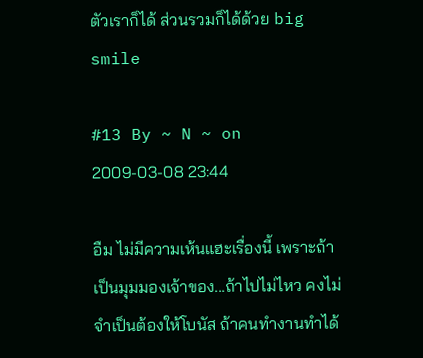ตัวเราก็ได้ ส่วนรวมก็ได้ด้วย big smile

#13 By ~ N ~ on 2009-03-08 23:44

อืม ไม่มีความเห้นแฮะเรื่องนี้ เพราะถ้าเป็นมุมมองเจ้าของ...ถ้าไปไม่ไหว คงไม่จำเป็นต้องให้โบนัส ถ้าคนทำงานทำได้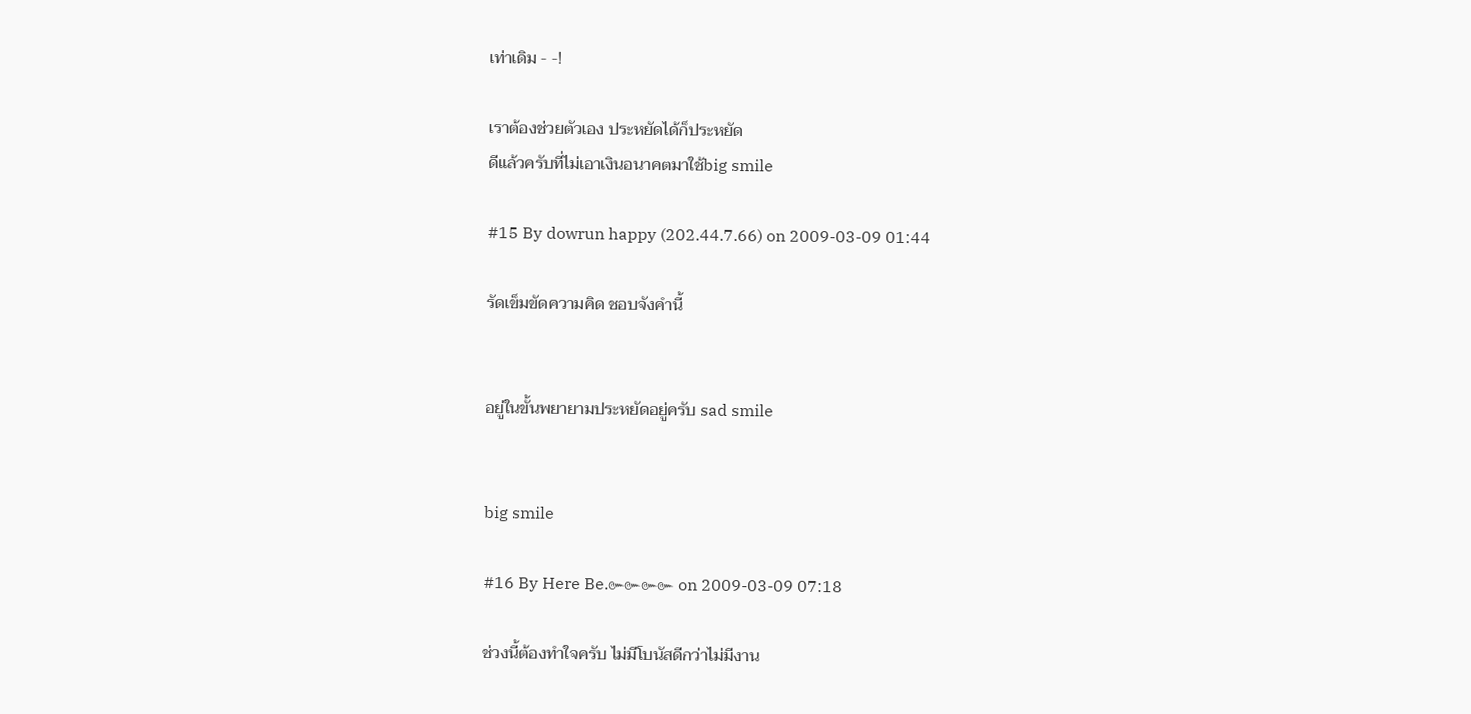เท่าเดิม - -!

เราต้องช่วยตัวเอง ประหยัดได้ก็ประหยัด
ดีแล้วครับที่ไม่เอาเงินอนาคตมาใช้big smile

#15 By dowrun happy (202.44.7.66) on 2009-03-09 01:44

รัดเข็มขัดความคิด ชอบจังคำนี้


อยู่ในขั้นพยายามประหยัดอยู่ครับ sad smile


big smile

#16 By Here Be.๛๛๛๛ on 2009-03-09 07:18

ช่วงนี้ต้องทำใจครับ ไม่มีโบนัสดีกว่าไม่มีงาน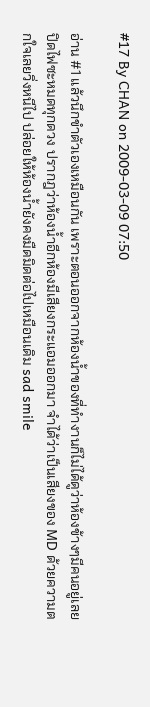#17 By CHAN on 2009-03-09 07:50

อ่าน #1 แล้วนึกขำตัวเองเหมือนกัน เพราะตอนออกจากห้องน้ำของที่ทำงานก็ไม่ได้ดูว่าห้องข้างๆมีคนอยู่เลยปิดไฟซะหมดทุกดวง ปรากฎว่าห้องน้ำอีกห้องมีเสียงกระแอมออกมา จำได้ว่าเป็นเสียงของ MD ด้วยความตกใจเลยวิ่งหนีไป ปล่อยให้ห้องน้ำยังคงมืดมิดต่อไปเหมือนเดิม sad smile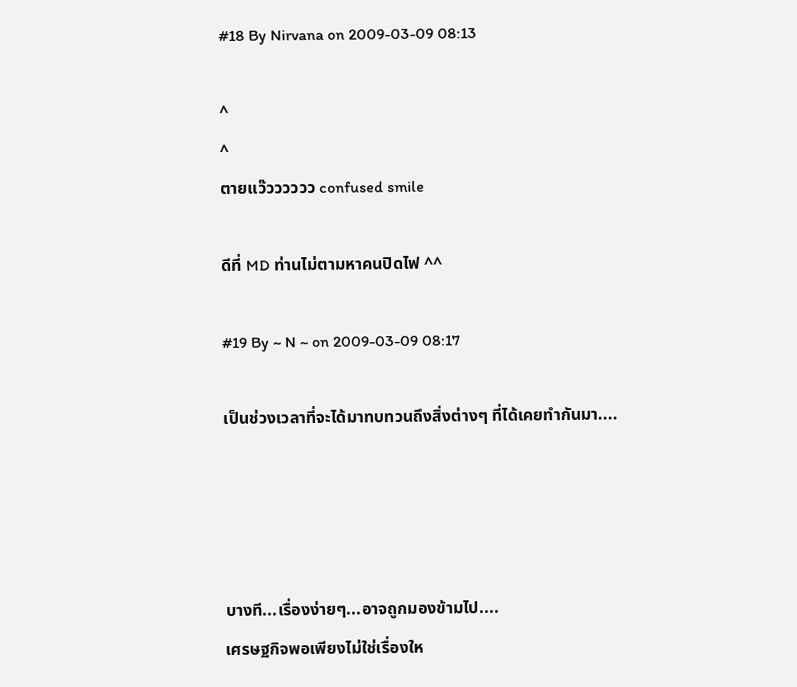#18 By Nirvana on 2009-03-09 08:13

^
^
ตายแว๊วววววว confused smile

ดีที่ MD ท่านไม่ตามหาคนปิดไฟ ^^

#19 By ~ N ~ on 2009-03-09 08:17

เป็นช่วงเวลาที่จะได้มาทบทวนถึงสิ่งต่างๆ ที่ได้เคยทำกันมา....




บางที...เรื่องง่ายๆ...อาจถูกมองข้ามไป....
เศรษฐกิจพอเพียงไม่ใช่เรื่องให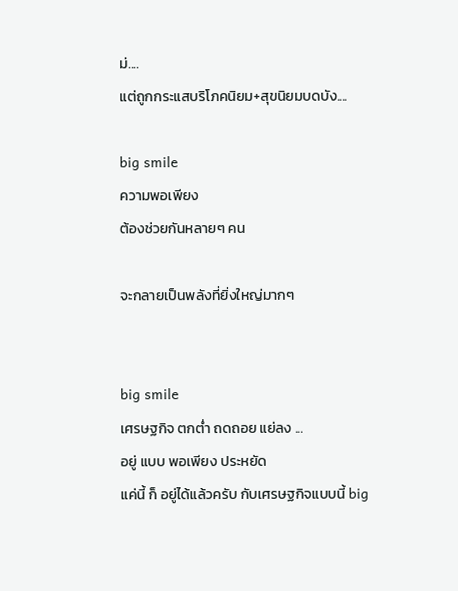ม่....
แต่ถูกกระแสบริโภคนิยม+สุขนิยมบดบัง....

big smile
ความพอเพียง
ต้องช่วยกันหลายๆ คน

จะกลายเป็นพลังที่ยิ่งใหญ่มากๆ


big smile
เศรษฐกิจ ตกต่ำ ถดถอย แย่ลง ...
อยู่ แบบ พอเพียง ประหยัด
แค่นี้ ก็ อยู่ได้แล้วครับ กับเศรษฐกิจแบบนี้ big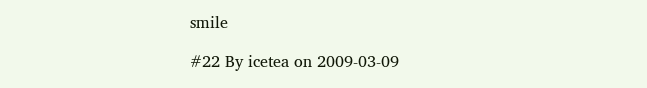smile

#22 By icetea on 2009-03-09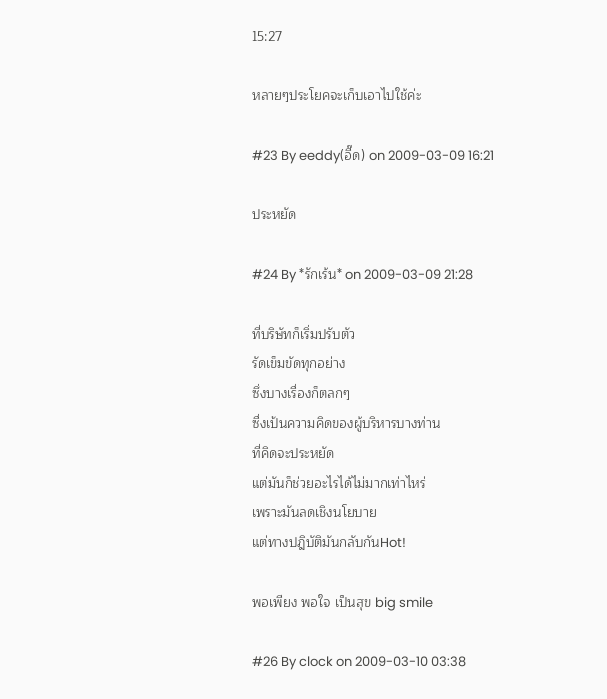15:27

หลายๆประโยคจะเก็บเอาไปใช้ค่ะ

#23 By eeddy(อี๊ด) on 2009-03-09 16:21

ประหยัด

#24 By *รักเร้น* on 2009-03-09 21:28

ที่บริษัทก็เริ่มปรับตัว
รัดเข็มขัดทุกอย่าง
ซึ่งบางเรื่องก็ตลกๆ
ซื่งเป้นความคิดของผู้บริหารบางท่าน
ที่คิดจะประหยัด
แต่มันก็ช่วยอะไรได้ไม่มากเท่าไหร่
เพราะมันลดเชิงนโยบาย
แต่ทางปฎิบัติมันกลับกันHot!

พอเพียง พอใจ เป็นสุข big smile

#26 By clock on 2009-03-10 03:38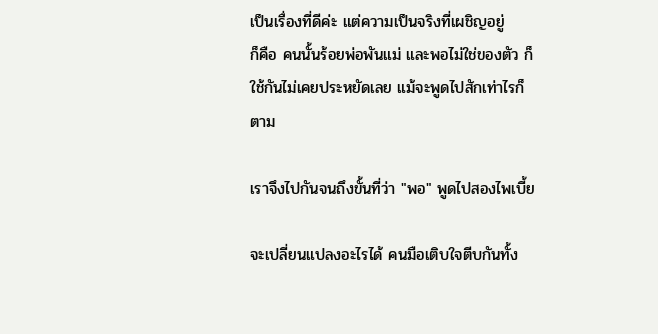เป็นเรื่องที่ดีค่ะ แต่ความเป็นจริงที่เผชิญอยู่
ก็คือ คนนั้นร้อยพ่อพันแม่ และพอไม่ใช่ของตัว ก็ใช้กันไม่เคยประหยัดเลย แม้จะพูดไปสักเท่าไรก็ตาม

เราจึงไปกันจนถึงขั้นที่ว่า "พอ" พูดไปสองไพเบี้ย

จะเปลี่ยนแปลงอะไรได้ คนมือเติบใจตีบกันทั้ง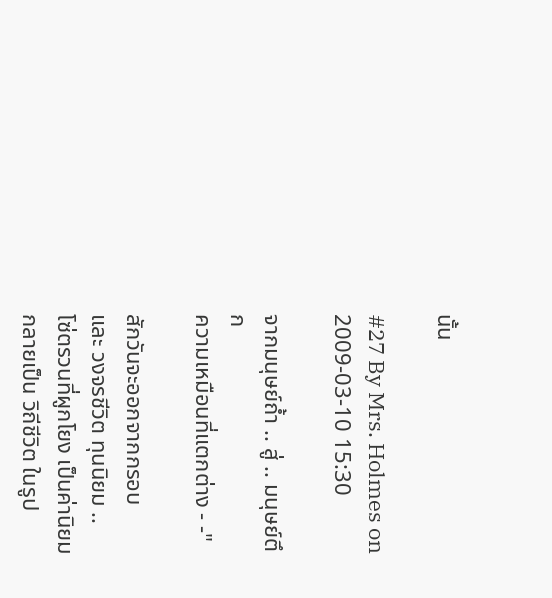นั้น

#27 By Mrs. Holmes on 2009-03-10 15:30

จากมนุษย์ถ้ำ .. สู่ .. มนุษย์ตึก
ความเหมือนที่แตกต่าง - -"

สักวันจะออกจากกรอบ
และ วงจรชีวิต ทุนนิยม ..
โซ่ตรวนที่ผูกโยง เป็นค่านิยม
กลายเป็น วิถีชีวิต ในรูป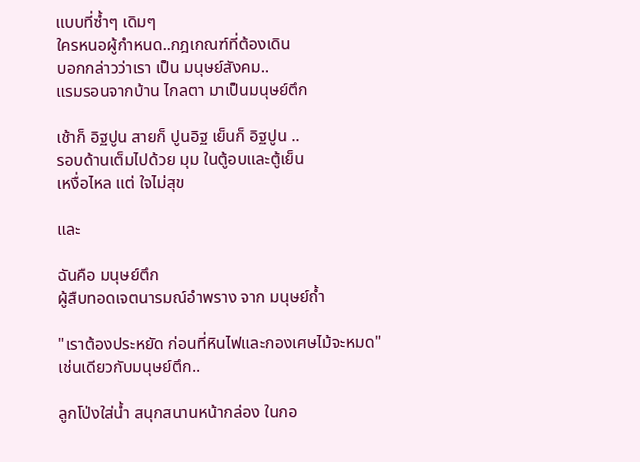แบบที่ซ้ำๆ เดิมๆ
ใครหนอผู้กำหนด..กฎเกณฑ์ที่ต้องเดิน
บอกกล่าวว่าเรา เป็น มนุษย์สังคม..
แรมรอนจากบ้าน ไกลตา มาเป็นมนุษย์ตึก

เช้าก็ อิฐปูน สายก็ ปูนอิฐ เย็นก็ อิฐปูน ..
รอบด้านเต็มไปด้วย มุม ในตู้อบและตู้เย็น
เหงื่อไหล แต่ ใจไม่สุข

และ

ฉันคือ มนุษย์ตึก
ผู้สืบทอดเจตนารมณ์อำพราง จาก มนุษย์ถ้ำ

"เราต้องประหยัด ก่อนที่หินไฟและกองเศษไม้จะหมด"
เช่นเดียวกับมนุษย์ตึก..

ลูกโป่งใส่น้ำ สนุกสนานหน้ากล่อง ในกอ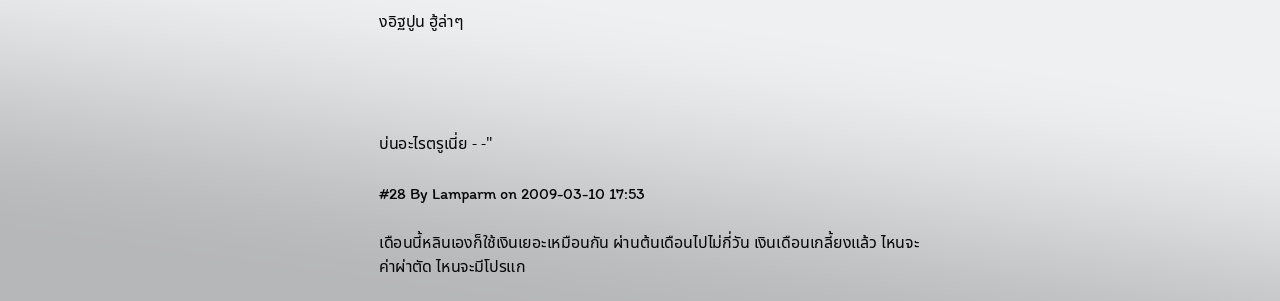งอิฐปูน ฮู้ล่าๆ




บ่นอะไรตรูเนี่ย - -"

#28 By Lamparm on 2009-03-10 17:53

เดือนนี้หลินเองก็ใช้เงินเยอะเหมือนกัน ผ่านต้นเดือนไปไม่กี่วัน เงินเดือนเกลี้ยงแล้ว ไหนจะค่าผ่าตัด ไหนจะมีโปรแก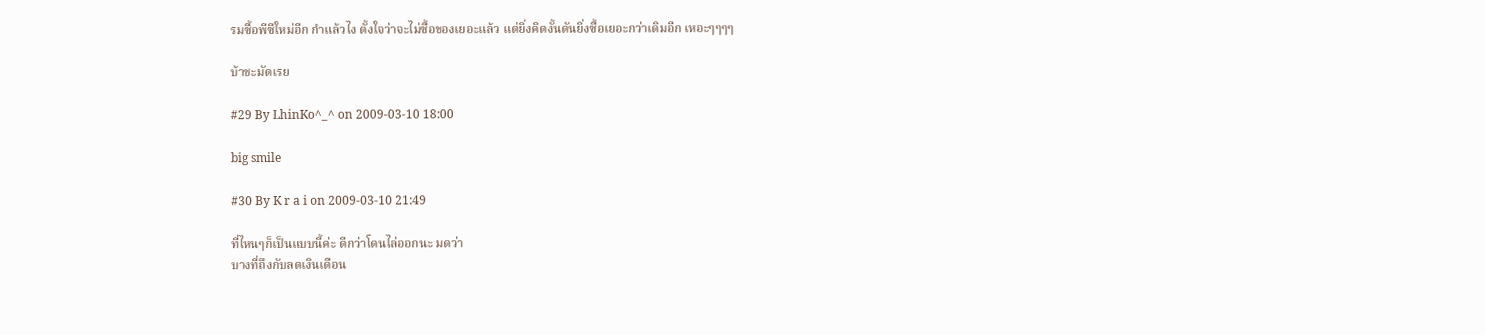รมซื้อพีซีใหม่อีก กำแล้วไง ตั้งใจว่าจะไม่ซื้อของเยอะแล้ว แต่ยิ่งคิดงั้นดันยิ่งซื้อเยอะกว่าเดิมอีก เหอะๆๆๆๆ

บ้าชะมัดเรย

#29 By LhinKo^_^ on 2009-03-10 18:00

big smile

#30 By K r a i on 2009-03-10 21:49

ที่ไหนๆก็เป็นแบบนี้ค่ะ ดีกว่าโดนไล่ออกนะ มดว่า
บางที่ถึงกับลดเงินเดือน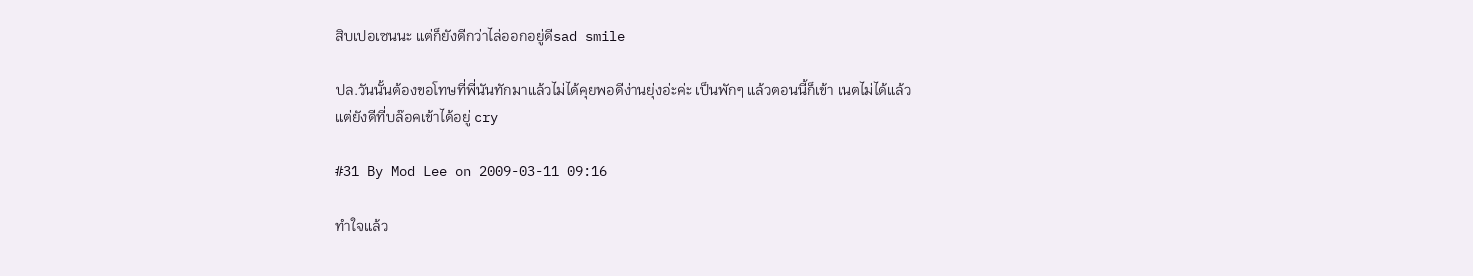สิบเปอเซนนะ แต่ก็ยังดีกว่าไล่ออกอยู่ดีsad smile

ปล.วันนั้นต้องขอโทษที่พี่นันทักมาแล้วไม่ได้คุยพอดีง่านยุ่งอ่ะค่ะ เป็นพักๆ แล้วตอนนี้ก็เข้า เนตไม่ได้แล้ว
แต่ยังดีที่บล๊อคเข้าได้อยู่ cry

#31 By Mod Lee on 2009-03-11 09:16

ทำใจแล้ว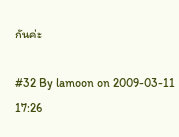กันค่ะ

#32 By lamoon on 2009-03-11 17:26